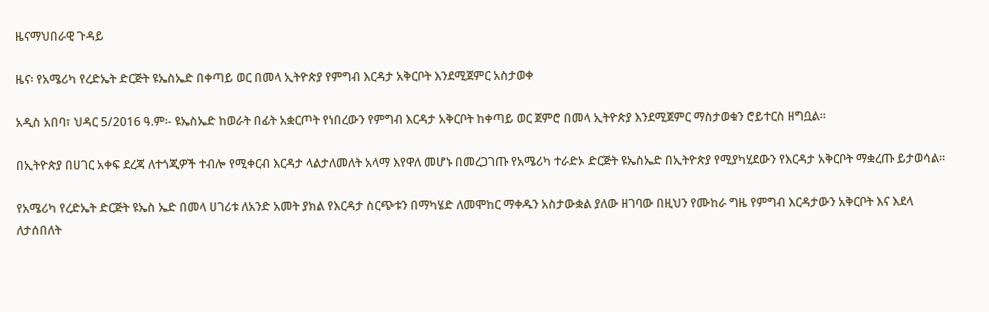ዜናማህበራዊ ጉዳይ

ዜና፡ የአሜሪካ የረድኤት ድርጅት ዩኤስኤድ በቀጣይ ወር በመላ ኢትዮጵያ የምግብ እርዳታ አቅርቦት እንደሚጀምር አስታወቀ

አዲስ አበባ፣ ህዳር 5/2016 ዓ.ም፡- ዩኤስኤድ ከወራት በፊት አቋርጦት የነበረውን የምግብ እርዳታ አቅርቦት ከቀጣይ ወር ጀምሮ በመላ ኢትዮጵያ እንደሚጀምር ማስታወቁን ሮይተርስ ዘግቧል።

በኢትዮጵያ በሀገር አቀፍ ደረጃ ለተጎጂዎች ተብሎ የሚቀርብ እርዳታ ላልታለመለት አላማ እየዋለ መሆኑ በመረጋገጡ የአሜሪካ ተራድኦ ድርጅት ዩኤስኤድ በኢትዮጵያ የሚያካሂደውን የእርዳታ አቅርቦት ማቋረጡ ይታወሳል።

የአሜሪካ የረድኤት ድርጅት ዩኤስ ኤድ በመላ ሀገሪቱ ለአንድ አመት ያክል የእርዳታ ስርጭቱን በማካሄድ ለመሞከር ማቀዱን አስታውቋል ያለው ዘገባው በዚህን የሙከራ ግዜ የምግብ እርዳታውን አቅርቦት እና እደላ ለታሰበለት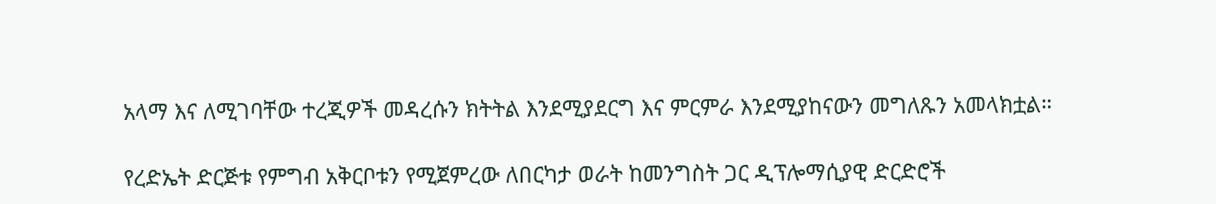አላማ እና ለሚገባቸው ተረጂዎች መዳረሱን ክትትል እንደሚያደርግ እና ምርምራ እንደሚያከናውን መግለጹን አመላክቷል።

የረድኤት ድርጅቱ የምግብ አቅርቦቱን የሚጀምረው ለበርካታ ወራት ከመንግስት ጋር ዲፕሎማሲያዊ ድርድሮች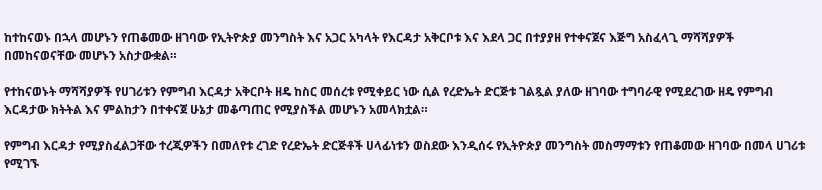ከተከናወኑ በኋላ መሆኑን የጠቆመው ዘገባው የኢትዮጵያ መንግስት እና አጋር አካላት የእርዳታ አቅርቦቱ እና እደላ ጋር በተያያዘ የተቀናጀና እጅግ አስፈላጊ ማሻሻያዎች በመከናወናቸው መሆኑን አስታውቋል።

የተከናወኑት ማሻሻያዎች የሀገሪቱን የምግብ እርዳታ አቅርቦት ዘዴ ከስር መሰረቱ የሚቀይር ነው ሲል የረድኤት ድርጅቱ ገልጿል ያለው ዘገባው ተግባራዊ የሚደረገው ዘዴ የምግብ እርዳታው ክትትል እና ምልከታን በተቀናጀ ሁኔታ መቆጣጠር የሚያስችል መሆኑን አመላክቷል።

የምግብ እርዳታ የሚያስፈልጋቸው ተረጂዎችን በመለየቱ ረገድ የረድኤት ድርጅቶች ሀላፊነቱን ወስደው እንዲሰሩ የኢትዮጵያ መንግስት መስማማቱን የጠቆመው ዘገባው በመላ ሀገሪቱ የሚገኙ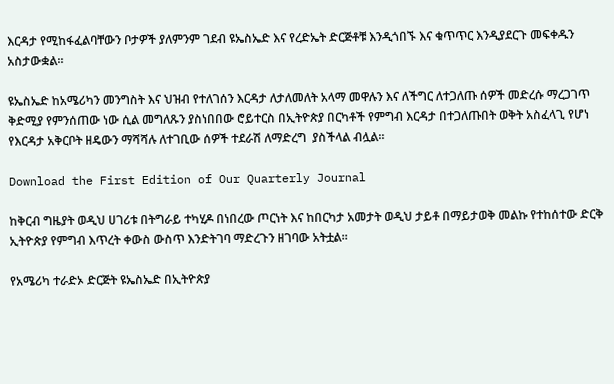እርዳታ የሚከፋፈልባቸውን ቦታዎች ያለምንም ገደብ ዩኤስኤድ እና የረድኤት ድርጅቶቹ እንዲጎበኙ እና ቁጥጥር እንዲያደርጉ መፍቀዱን አስታውቋል።

ዩኤስኤድ ከአሜሪካን መንግስት እና ህዝብ የተለገሰን እርዳታ ለታለመለት አላማ መዋሉን እና ለችግር ለተጋለጡ ሰዎች መድረሱ ማረጋገጥ ቅድሚያ የምንሰጠው ነው ሲል መግለጹን ያስነበበው ሮይተርስ በኢትዮጵያ በርካቶች የምግብ እርዳታ በተጋለጡበት ወቅት አስፈላጊ የሆነ የእርዳታ አቅርቦት ዘዴውን ማሻሻሉ ለተገቢው ሰዎች ተደራሽ ለማድረግ  ያስችላል ብሏል።

Download the First Edition of Our Quarterly Journal

ከቅርብ ግዜያት ወዲህ ሀገሪቱ በትግራይ ተካሂዶ በነበረው ጦርነት እና ከበርካታ አመታት ወዲህ ታይቶ በማይታወቅ መልኩ የተከሰተው ድርቅ ኢትዮጵያ የምግብ እጥረት ቀውስ ውስጥ እንድትገባ ማድረጉን ዘገባው አትቷል።

የአሜሪካ ተራድኦ ድርጅት ዩኤስኤድ በኢትዮጵያ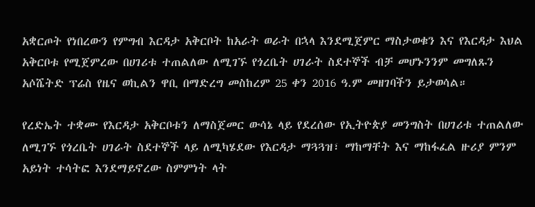አቋርጦት የነበረውን የምግብ እርዳታ አቅርቦት ከአራት ወራት በኋላ እንደሚጀምር ማስታወቁን እና የእርዳታ እህል አቅርቦቱ የሚጀምረው በሀገሪቱ ተጠልለው ለሚገኙ የጎረቤት ሀገራት ስደተኞች ብቻ መሆኑንንም መግለጹን አሶሼትድ ፕሬስ የዜና ወኪልን ዋቢ በማድረግ መስከረም 25 ቀን 2016 ዓ.ም መዘገባችን ይታወሳል።

የረድኤት ተቋሙ የእርዳታ አቅርቦቱን ለማስጀመር ውሳኔ ላይ የደረሰው የኢትዮጵያ መንግስት በሀገሪቱ ተጠልለው ለሚገኙ የጎረቤት ሀገራት ስደተኞች ላይ ለሚካሄደው የእርዳታ ማጓጓዝ፣ ማከማቸት እና ማከፋፈል ዙሪያ ምንም አይነት ተሳትፎ እንደማይኖረው ስምምነት ላት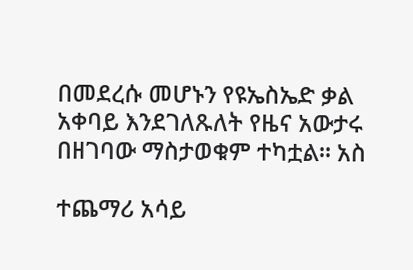በመደረሱ መሆኑን የዩኤስኤድ ቃል አቀባይ እንደገለጹለት የዜና አውታሩ በዘገባው ማስታወቁም ተካቷል። አስ

ተጨማሪ አሳይ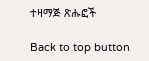ተዛማጅ ጽሑፎች

Back to top button